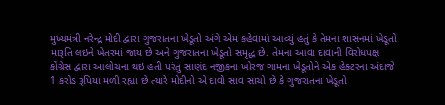મુખ્યમંત્રી નરેન્દ્ર મોદી દ્વારા ગુજરાતના ખેડૂતો અંગે એમ કહેવામાં આવ્યું હતું કે તેમના શાસનમાં ખેડૂતો મારૂતિ લઇને ખેતરમાં જાય છે અને ગુજરાતના ખેડૂતો સમૃદ્ધ છે. તેમના આવા દાવાની વિરોધપક્ષ કોંગ્રેસ દ્વારા આલોચના થઇ હતી પરંતુ સાણંદ નજીકના ખોરજ ગામના ખેડૂતોને એક હેક્ટરના અંદાજે 1 કરોડ રૂપિયા મળી રહ્યા છે ત્યારે મોદીનો એ દાવો સાવ સાચો છે કે ગુજરાતના ખેડૂતો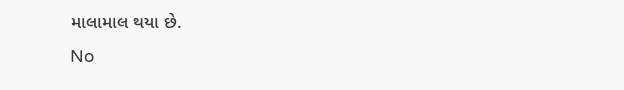માલામાલ થયા છે.
No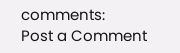comments:
Post a Comment